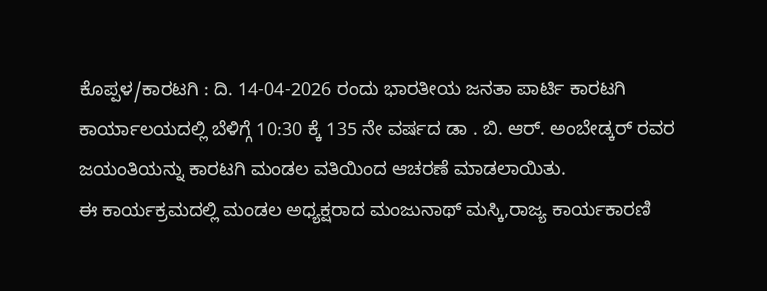ಕೊಪ್ಪಳ/ಕಾರಟಗಿ : ದಿ. 14-04-2026 ರಂದು ಭಾರತೀಯ ಜನತಾ ಪಾರ್ಟಿ ಕಾರಟಗಿ ಕಾರ್ಯಾಲಯದಲ್ಲಿ ಬೆಳಿಗ್ಗೆ 10:30 ಕ್ಕೆ 135 ನೇ ವರ್ಷದ ಡಾ . ಬಿ. ಆರ್. ಅಂಬೇಡ್ಕರ್ ರವರ ಜಯಂತಿಯನ್ನು ಕಾರಟಗಿ ಮಂಡಲ ವತಿಯಿಂದ ಆಚರಣೆ ಮಾಡಲಾಯಿತು.
ಈ ಕಾರ್ಯಕ್ರಮದಲ್ಲಿ ಮಂಡಲ ಅಧ್ಯಕ್ಷರಾದ ಮಂಜುನಾಥ್ ಮಸ್ಕಿ,ರಾಜ್ಯ ಕಾರ್ಯಕಾರಣಿ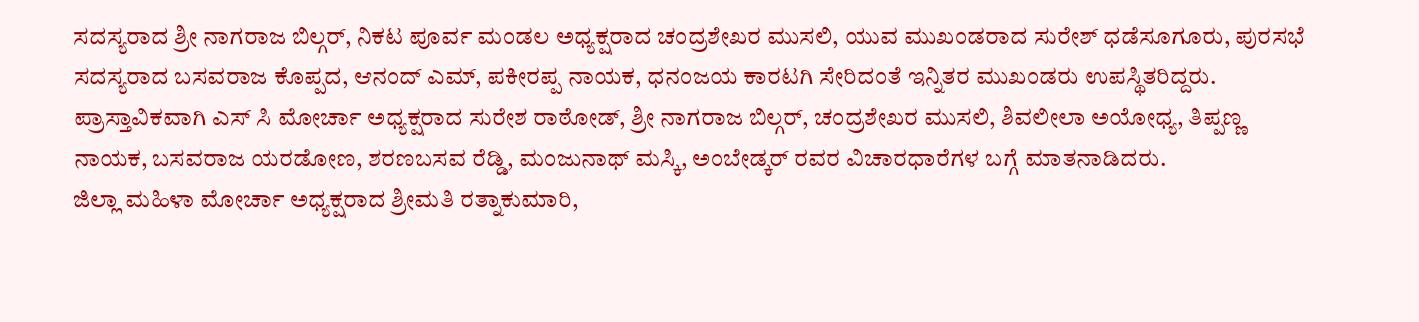ಸದಸ್ಯರಾದ ಶ್ರೀ ನಾಗರಾಜ ಬಿಲ್ಗರ್, ನಿಕಟ ಪೂರ್ವ ಮಂಡಲ ಅಧ್ಯಕ್ಷರಾದ ಚಂದ್ರಶೇಖರ ಮುಸಲಿ, ಯುವ ಮುಖಂಡರಾದ ಸುರೇಶ್ ಧಡೆಸೂಗೂರು, ಪುರಸಭೆ ಸದಸ್ಯರಾದ ಬಸವರಾಜ ಕೊಪ್ಪದ, ಆನಂದ್ ಎಮ್, ಪಕೀರಪ್ಪ ನಾಯಕ, ಧನಂಜಯ ಕಾರಟಗಿ ಸೇರಿದಂತೆ ಇನ್ನಿತರ ಮುಖಂಡರು ಉಪಸ್ಥಿತರಿದ್ದರು.
ಪ್ರಾಸ್ತಾವಿಕವಾಗಿ ಎಸ್ ಸಿ ಮೋರ್ಚಾ ಅಧ್ಯಕ್ಷರಾದ ಸುರೇಶ ರಾಠೋಡ್, ಶ್ರೀ ನಾಗರಾಜ ಬಿಲ್ಗರ್, ಚಂದ್ರಶೇಖರ ಮುಸಲಿ, ಶಿವಲೀಲಾ ಅಯೋಧ್ಯ, ತಿಪ್ಪಣ್ಣ ನಾಯಕ, ಬಸವರಾಜ ಯರಡೋಣ, ಶರಣಬಸವ ರೆಡ್ಡಿ, ಮಂಜುನಾಥ್ ಮಸ್ಕಿ, ಅಂಬೇಡ್ಕರ್ ರವರ ವಿಚಾರಧಾರೆಗಳ ಬಗ್ಗೆ ಮಾತನಾಡಿದರು.
ಜಿಲ್ಲಾ ಮಹಿಳಾ ಮೋರ್ಚಾ ಅಧ್ಯಕ್ಷರಾದ ಶ್ರೀಮತಿ ರತ್ನಾಕುಮಾರಿ,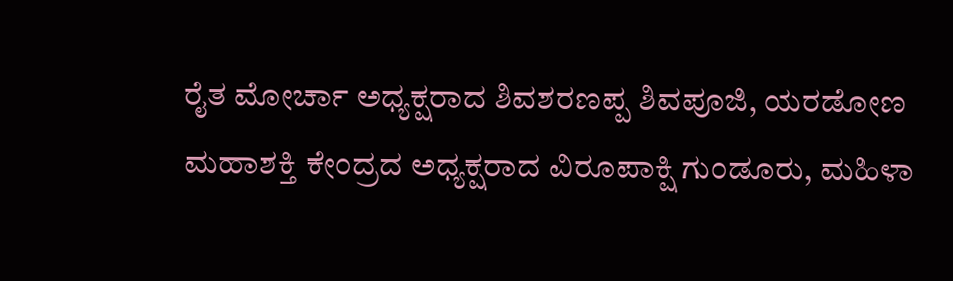ರೈತ ಮೋರ್ಚಾ ಅಧ್ಯಕ್ಷರಾದ ಶಿವಶರಣಪ್ಪ ಶಿವಪೂಜಿ, ಯರಡೋಣ ಮಹಾಶಕ್ತಿ ಕೇಂದ್ರದ ಅಧ್ಯಕ್ಷರಾದ ವಿರೂಪಾಕ್ಷಿ ಗುಂಡೂರು, ಮಹಿಳಾ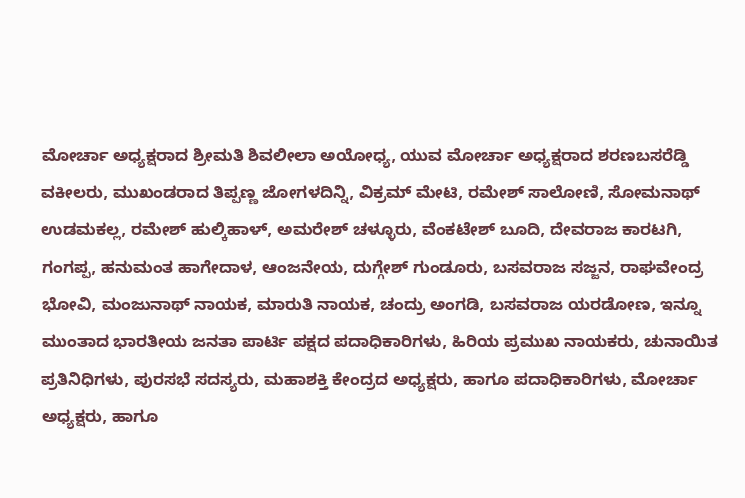ಮೋರ್ಚಾ ಅಧ್ಯಕ್ಷರಾದ ಶ್ರೀಮತಿ ಶಿವಲೀಲಾ ಅಯೋಧ್ಯ, ಯುವ ಮೋರ್ಚಾ ಅಧ್ಯಕ್ಷರಾದ ಶರಣಬಸರೆಡ್ಡಿ ವಕೀಲರು, ಮುಖಂಡರಾದ ತಿಪ್ಪಣ್ಣ ಜೋಗಳದಿನ್ನಿ, ವಿಕ್ರಮ್ ಮೇಟಿ, ರಮೇಶ್ ಸಾಲೋಣಿ, ಸೋಮನಾಥ್ ಉಡಮಕಲ್ಲ, ರಮೇಶ್ ಹುಲ್ಕಿಹಾಳ್, ಅಮರೇಶ್ ಚಳ್ಳೂರು, ವೆಂಕಟೇಶ್ ಬೂದಿ, ದೇವರಾಜ ಕಾರಟಗಿ, ಗಂಗಪ್ಪ, ಹನುಮಂತ ಹಾಗೇದಾಳ, ಆಂಜನೇಯ, ದುಗ್ಗೇಶ್ ಗುಂಡೂರು, ಬಸವರಾಜ ಸಜ್ಜನ, ರಾಘವೇಂದ್ರ ಭೋವಿ, ಮಂಜುನಾಥ್ ನಾಯಕ, ಮಾರುತಿ ನಾಯಕ, ಚಂದ್ರು ಅಂಗಡಿ, ಬಸವರಾಜ ಯರಡೋಣ, ಇನ್ನೂ ಮುಂತಾದ ಭಾರತೀಯ ಜನತಾ ಪಾರ್ಟಿ ಪಕ್ಷದ ಪದಾಧಿಕಾರಿಗಳು, ಹಿರಿಯ ಪ್ರಮುಖ ನಾಯಕರು, ಚುನಾಯಿತ ಪ್ರತಿನಿಧಿಗಳು, ಪುರಸಭೆ ಸದಸ್ಯರು, ಮಹಾಶಕ್ತಿ ಕೇಂದ್ರದ ಅಧ್ಯಕ್ಷರು, ಹಾಗೂ ಪದಾಧಿಕಾರಿಗಳು, ಮೋರ್ಚಾ ಅಧ್ಯಕ್ಷರು, ಹಾಗೂ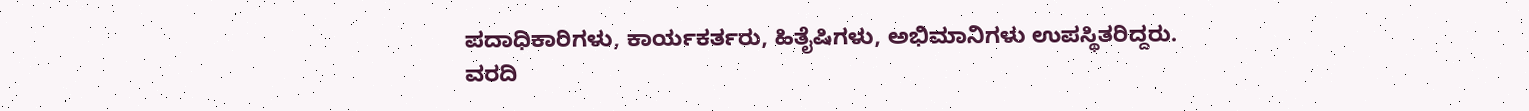ಪದಾಧಿಕಾರಿಗಳು, ಕಾರ್ಯಕರ್ತರು, ಹಿತೈಷಿಗಳು, ಅಭಿಮಾನಿಗಳು ಉಪಸ್ಥಿತರಿದ್ದರು.
ವರದಿ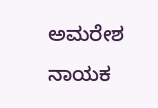ಅಮರೇಶ ನಾಯಕ